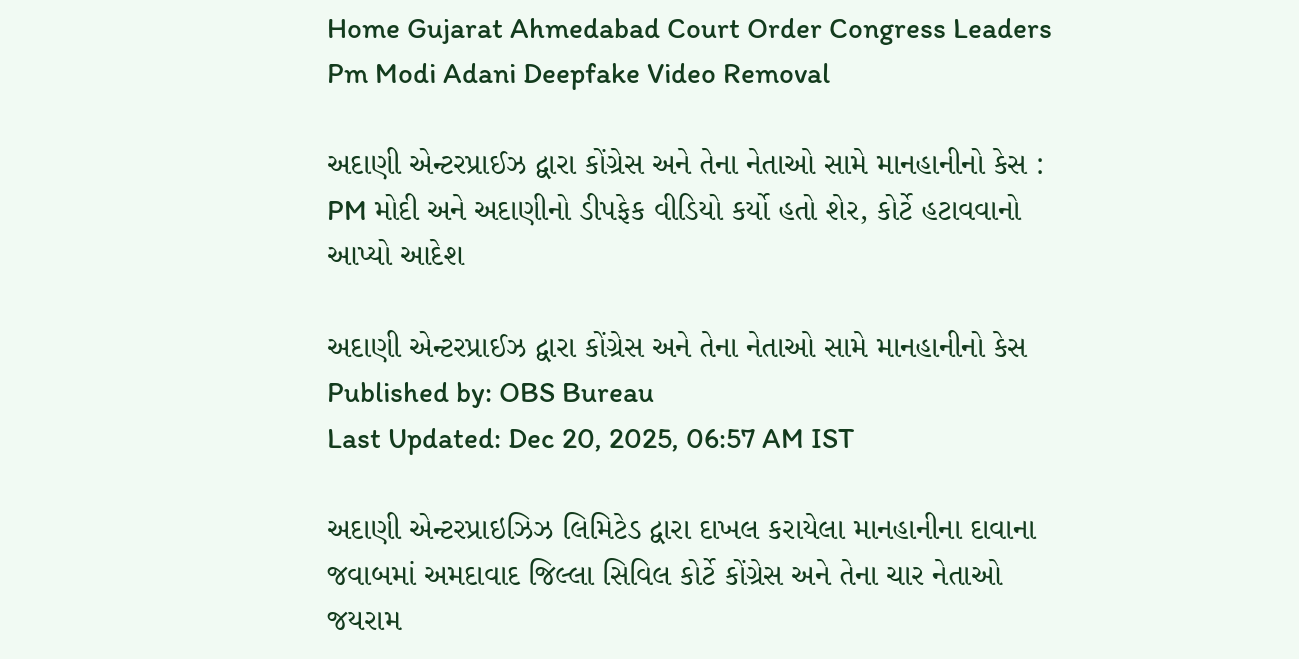Home Gujarat Ahmedabad Court Order Congress Leaders Pm Modi Adani Deepfake Video Removal

અદાણી એન્ટરપ્રાઈઝ દ્વારા કોંગ્રેસ અને તેના નેતાઓ સામે માનહાનીનો કેસ : PM મોદી અને અદાણીનો ડીપફેક વીડિયો કર્યો હતો શેર, કોર્ટે હટાવવાનો આપ્યો આદેશ

અદાણી એન્ટરપ્રાઈઝ દ્વારા કોંગ્રેસ અને તેના નેતાઓ સામે માનહાનીનો કેસ
Published by: OBS Bureau
Last Updated: Dec 20, 2025, 06:57 AM IST

અદાણી એન્ટરપ્રાઇઝિઝ લિમિટેડ દ્વારા દાખલ કરાયેલા માનહાનીના દાવાના જવાબમાં અમદાવાદ જિલ્લા સિવિલ કોર્ટે કોંગ્રેસ અને તેના ચાર નેતાઓ જયરામ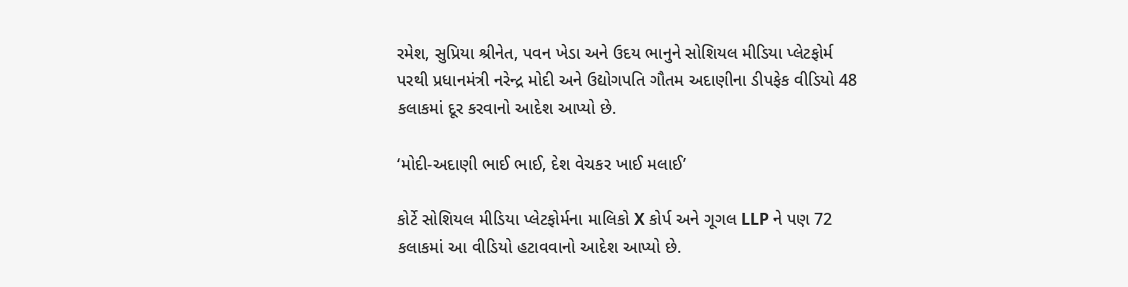રમેશ, સુપ્રિયા શ્રીનેત, પવન ખેડા અને ઉદય ભાનુને સોશિયલ મીડિયા પ્લેટફોર્મ પરથી પ્રધાનમંત્રી નરેન્દ્ર મોદી અને ઉદ્યોગપતિ ગૌતમ અદાણીના ડીપફેક વીડિયો 48 કલાકમાં દૂર કરવાનો આદેશ આપ્યો છે.

‘મોદી-અદાણી ભાઈ ભાઈ, દેશ વેચકર ખાઈ મલાઈ’

કોર્ટે સોશિયલ મીડિયા પ્લેટફોર્મના માલિકો X કોર્પ અને ગૂગલ LLP ને પણ 72 કલાકમાં આ વીડિયો હટાવવાનો આદેશ આપ્યો છે.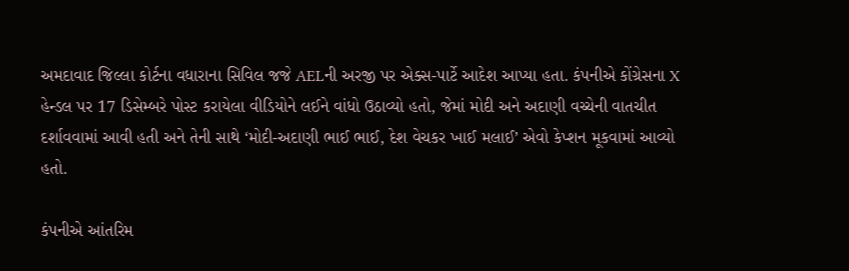અમદાવાદ જિલ્લા કોર્ટના વધારાના સિવિલ જજે AELની અરજી પર એક્સ-પાર્ટે આદેશ આપ્યા હતા. કંપનીએ કોંગ્રેસના X હેન્ડલ પર 17 ડિસેમ્બરે પોસ્ટ કરાયેલા વીડિયોને લઈને વાંધો ઉઠાવ્યો હતો, જેમાં મોદી અને અદાણી વચ્ચેની વાતચીત દર્શાવવામાં આવી હતી અને તેની સાથે ‘મોદી-અદાણી ભાઈ ભાઈ, દેશ વેચકર ખાઈ મલાઈ’ એવો કેપ્શન મૂકવામાં આવ્યો હતો.

કંપનીએ આંતરિમ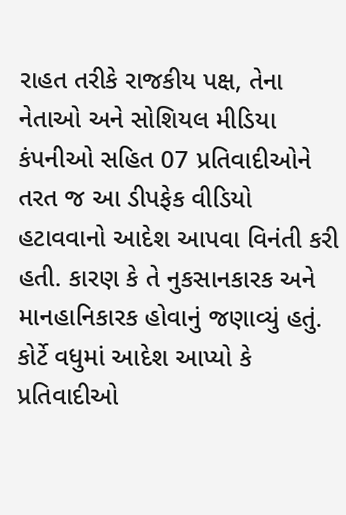રાહત તરીકે રાજકીય પક્ષ, તેના નેતાઓ અને સોશિયલ મીડિયા કંપનીઓ સહિત 07 પ્રતિવાદીઓને તરત જ આ ડીપફેક વીડિયો હટાવવાનો આદેશ આપવા વિનંતી કરી હતી. કારણ કે તે નુકસાનકારક અને માનહાનિકારક હોવાનું જણાવ્યું હતું. કોર્ટે વધુમાં આદેશ આપ્યો કે પ્રતિવાદીઓ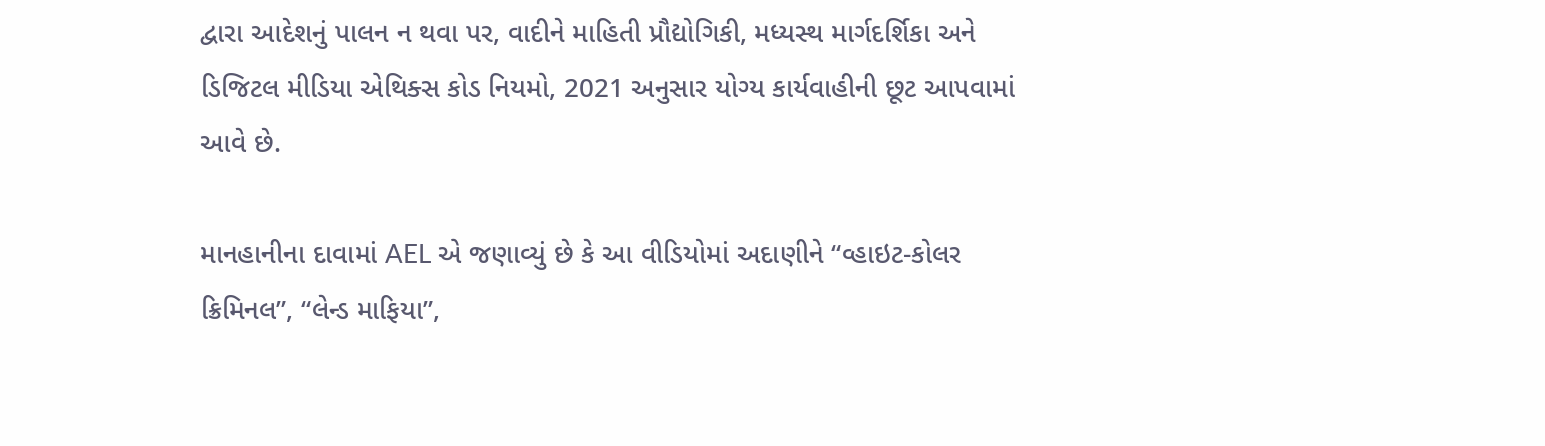દ્વારા આદેશનું પાલન ન થવા પર, વાદીને માહિતી પ્રૌદ્યોગિકી, મધ્યસ્થ માર્ગદર્શિકા અને ડિજિટલ મીડિયા એથિક્સ કોડ નિયમો, 2021 અનુસાર યોગ્ય કાર્યવાહીની છૂટ આપવામાં આવે છે.

માનહાનીના દાવામાં AEL એ જણાવ્યું છે કે આ વીડિયોમાં અદાણીને “વ્હાઇટ-કોલર ક્રિમિનલ”, “લેન્ડ માફિયા”,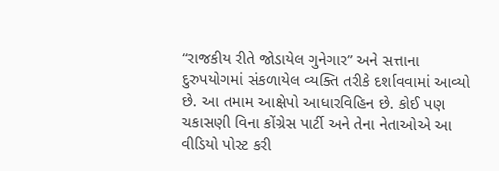“રાજકીય રીતે જોડાયેલ ગુનેગાર” અને સત્તાના દુરુપયોગમાં સંકળાયેલ વ્યક્તિ તરીકે દર્શાવવામાં આવ્યો છે. આ તમામ આક્ષેપો આધારવિહિન છે. કોઈ પણ ચકાસણી વિના કોંગ્રેસ પાર્ટી અને તેના નેતાઓએ આ વીડિયો પોસ્ટ કરી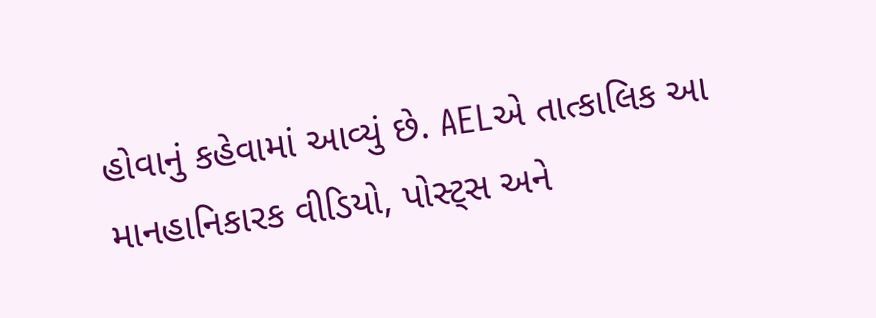હોવાનું કહેવામાં આવ્યું છે. AELએ તાત્કાલિક આ માનહાનિકારક વીડિયો, પોસ્ટ્સ અને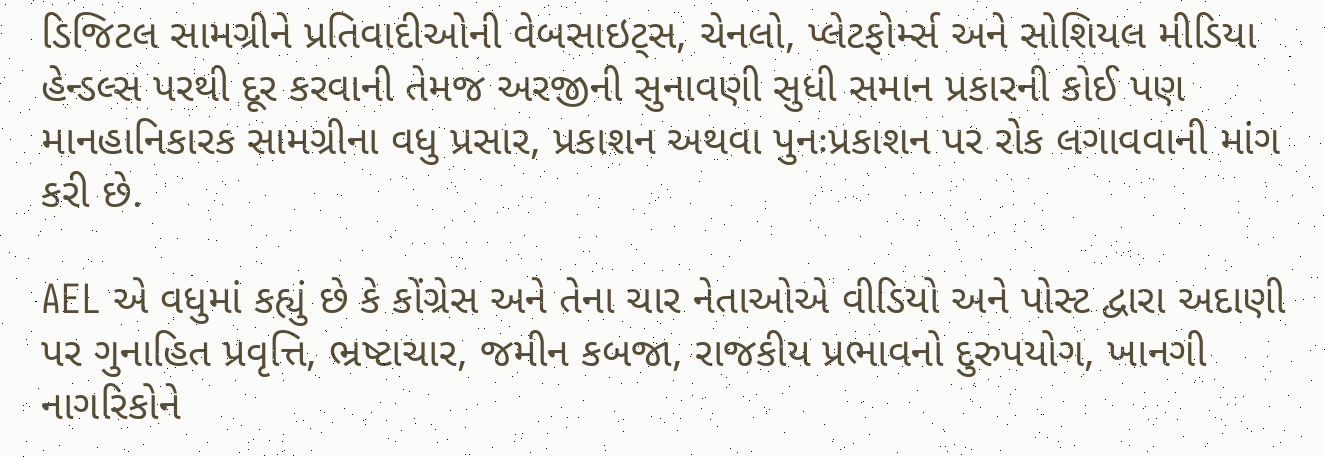ડિજિટલ સામગ્રીને પ્રતિવાદીઓની વેબસાઇટ્સ, ચેનલો, પ્લેટફોર્મ્સ અને સોશિયલ મીડિયા હેન્ડલ્સ પરથી દૂર કરવાની તેમજ અરજીની સુનાવણી સુધી સમાન પ્રકારની કોઈ પણ માનહાનિકારક સામગ્રીના વધુ પ્રસાર, પ્રકાશન અથવા પુનઃપ્રકાશન પર રોક લગાવવાની માંગ કરી છે.

AEL એ વધુમાં કહ્યું છે કે કોંગ્રેસ અને તેના ચાર નેતાઓએ વીડિયો અને પોસ્ટ દ્વારા અદાણી પર ગુનાહિત પ્રવૃત્તિ, ભ્રષ્ટાચાર, જમીન કબજા, રાજકીય પ્રભાવનો દુરુપયોગ, ખાનગી નાગરિકોને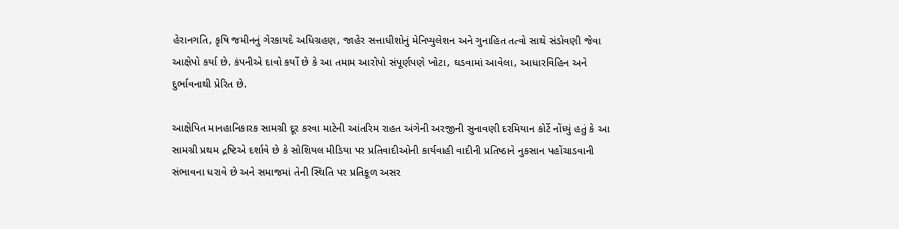હેરાનગતિ, કૃષિ જમીનનું ગેરકાયદે અધિગ્રહણ, જાહેર સત્તાધીશોનું મેનિપ્યુલેશન અને ગુનાહિત તત્વો સાથે સંડોવણી જેવા આક્ષેપો કર્યા છે. કંપનીએ દાવો કર્યો છે કે આ તમામ આરોપો સંપૂર્ણપણે ખોટા, ઘડવામાં આવેલા, આધારવિહિન અને દુર્ભાવનાથી પ્રેરિત છે.

આક્ષેપિત માનહાનિકારક સામગ્રી દૂર કરવા માટેની આંતરિમ રાહત અંગેની અરજીની સુનાવણી દરમિયાન કોર્ટે નોંધ્યું હતું કે આ સામગ્રી પ્રથમ દ્રષ્ટિએ દર્શાવે છે કે સોશિયલ મીડિયા પર પ્રતિવાદીઓની કાર્યવાહી વાદીની પ્રતિષ્ઠાને નુકસાન પહોંચાડવાની સંભાવના ધરાવે છે અને સમાજમાં તેની સ્થિતિ પર પ્રતિકૂળ અસર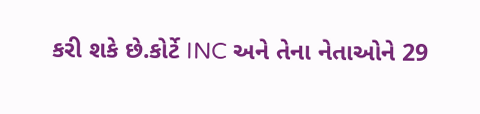કરી શકે છે.કોર્ટે INC અને તેના નેતાઓને 29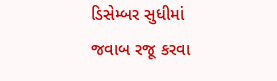ડિસેમ્બર સુધીમાં જવાબ રજૂ કરવા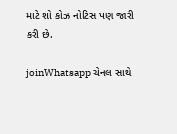માટે શો કોઝ નોટિસ પણ જારી કરી છે.

joinWhatsapp ચેનલ સાથે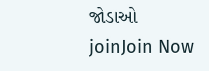જોડાઓ
joinJoin Now